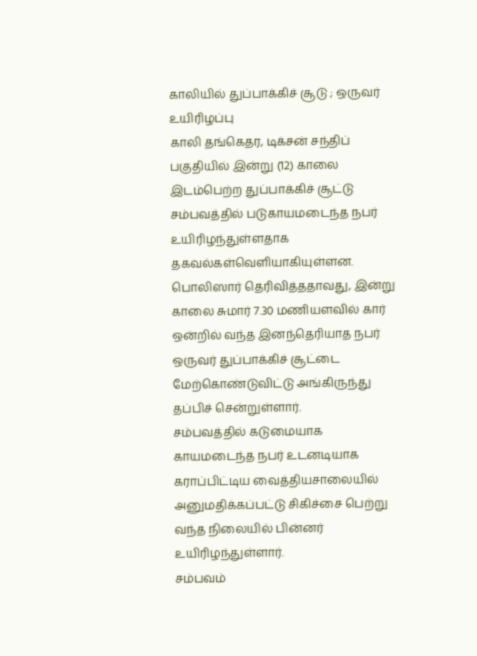காலியில் துப்பாக்கிச் சூடு ; ஒருவர் உயிரிழப்பு
காலி தங்கெதர, டிக்சன் சந்திப் பகுதியில் இன்று (12) காலை இடம்பெற்ற துப்பாக்கிச் சூட்டு சம்பவத்தில் படுகாயமடைந்த நபர் உயிரிழந்துள்ளதாக தகவல்கள்வெளியாகியுள்ளன.
பொலிஸார் தெரிவித்ததாவது, இன்று காலை சுமார் 7.30 மணியளவில் கார் ஒன்றில் வந்த இனந்தெரியாத நபர் ஒருவர் துப்பாக்கிச் சூட்டை மேற்கொண்டுவிட்டு அங்கிருந்து தப்பிச் சென்றுள்ளார்.
சம்பவத்தில் கடுமையாக காயமடைந்த நபர் உடனடியாக கராப்பிட்டிய வைத்தியசாலையில் அனுமதிக்கப்பட்டு சிகிச்சை பெற்று வந்த நிலையில் பின்னர் உயிரிழந்துள்ளார்.
சம்பவம்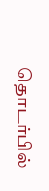தொடர்பில்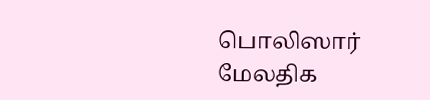பொலிஸார் மேலதிக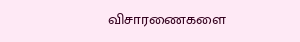விசாரணைகளை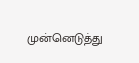முன்னெடுத்து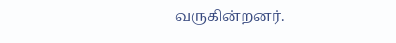வருகின்றனர்.